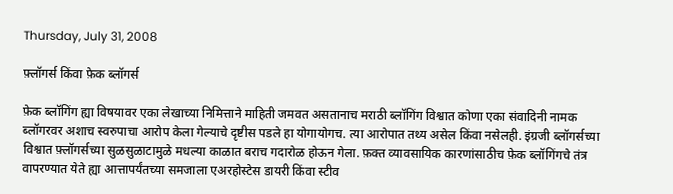Thursday, July 31, 2008

फ़्लॉगर्स किंवा फ़ेक ब्लॉगर्स

फ़ेक ब्लॉगिंग ह्या विषयावर एका लेखाच्या निमित्ताने माहिती जमवत असतानाच मराठी ब्लॉगिंग विश्वात कोणा एका संवादिनी नामक ब्लॉगरवर अशाच स्वरुपाचा आरोप केला गेल्याचे दृष्टीस पडले हा योगायोगच. त्या आरोपात तथ्य असेल किंवा नसेलही. इंग्रजी ब्लॉगर्सच्या विश्वात फ़्लॉगर्सच्या सुळसुळाटामुळे मधल्या काळात बराच गदारोळ होऊन गेला. फ़क्त व्यावसायिक कारणांसाठीच फ़ेक ब्लॉगिंगचे तंत्र वापरण्यात येते ह्या आत्तापर्यंतच्या समजाला एअरहोस्टेस डायरी किंवा स्टीव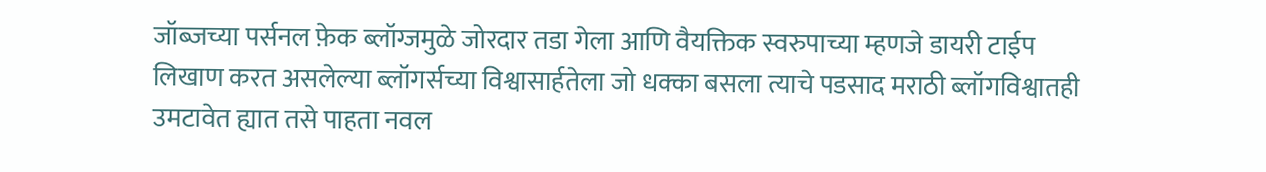जॉब्जच्या पर्सनल फ़ेक ब्लॉग्जमुळे जोरदार तडा गेला आणि वैयक्तिक स्वरुपाच्या म्हणजे डायरी टाईप लिखाण करत असलेल्या ब्लॉगर्सच्या विश्वासार्हतेला जो धक्का बसला त्याचे पडसाद मराठी ब्लॉगविश्वातही उमटावेत ह्यात तसे पाहता नवल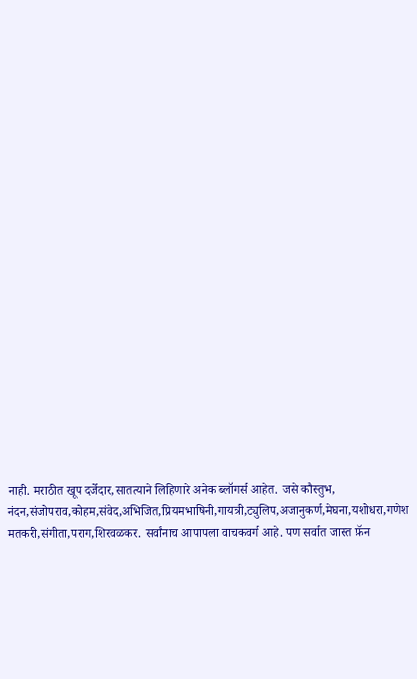नाही. मराठीत खूप दर्जेदार,सातत्याने लिहिणारे अनेक ब्लॉगर्स आहेत. जसे कौस्तुभ, नंदन,संजोपराव,कोहम,संवेद,अभिजित,प्रियमभाषिनी,गायत्री,ट्युलिप,अजानुकर्ण,मेघना,यशोधरा,गणेश मतकरी,संगीता,पराग,शिरवळकर. सर्वांनाच आपापला वाचकवर्ग आहे. पण सर्वात जास्त फ़ॅन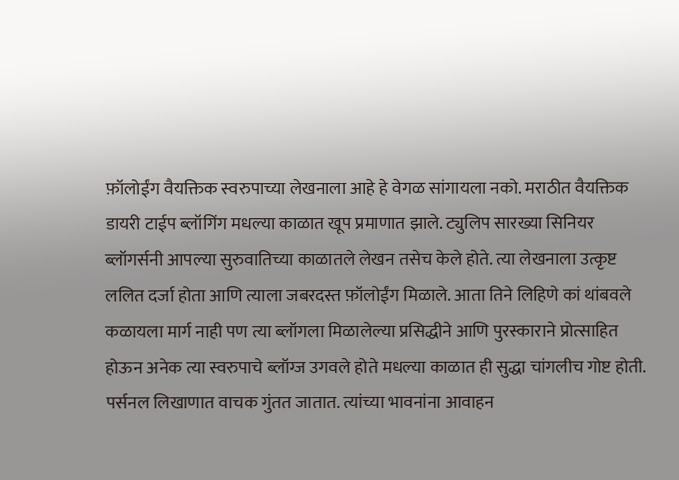फ़ॉलोईंग वैयक्तिक स्वरुपाच्या लेखनाला आहे हे वेगळ सांगायला नको. मराठीत वैयक्तिक डायरी टाईप ब्लॉगिंग मधल्या काळात खूप प्रमाणात झाले. ट्युलिप सारख्या सिनियर ब्लॉगर्सनी आपल्या सुरुवातिच्या काळातले लेखन तसेच केले होते. त्या लेखनाला उत्कृष्ट ललित दर्जा होता आणि त्याला जबरदस्त फ़ॉलोईंग मिळाले. आता तिने लिहिणे कां थांबवले कळायला मार्ग नाही पण त्या ब्लॉगला मिळालेल्या प्रसिद्धीने आणि पुरस्काराने प्रोत्साहित होऊन अनेक त्या स्वरुपाचे ब्लॉग्ज उगवले होते मधल्या काळात ही सुद्धा चांगलीच गोष्ट होती. पर्सनल लिखाणात वाचक गुंतत जातात. त्यांच्या भावनांना आवाहन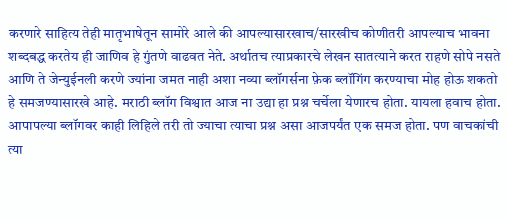करणारे साहित्य तेही मातृभाषेतून सामोरे आले की आपल्यासारखाच/सारखीच कोणीतरी आपल्याच भावना शब्दबद्ध करतेय ही जाणिव हे गुंतणे वाढवत नेते. अर्थातच त्याप्रकारचे लेखन सातत्याने करत राहणे सोपे नसते आणि ते जेन्युईनली करणे ज्यांना जमत नाही अशा नव्या ब्लॉगर्सना फ़ेक ब्लॉगिंग करण्याचा मोह होऊ शकतो हे समजण्यासारखे आहे. मराठी ब्लॉग विश्वात आज ना उद्या हा प्रश्न चर्चेला येणारच होता. यायला हवाच होता. आपापल्या ब्लॉगवर काही लिहिले तरी तो ज्याचा त्याचा प्रश्न असा आजपर्यंत एक समज होता. पण वाचकांची त्या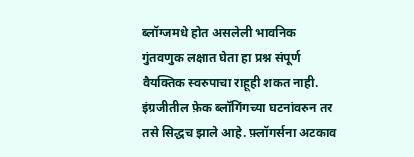ब्लॉग्जमधे होत असलेली भावनिक गुंतवणुक लक्षात घेता हा प्रश्न संपूर्ण वैयक्तिक स्वरुपाचा राहूही शकत नाही. इंग्रजीतील फ़ेक ब्लॉगिंगच्या घटनांवरुन तर तसे सिद्धच झाले आहे. फ़्लॉगर्सना अटकाव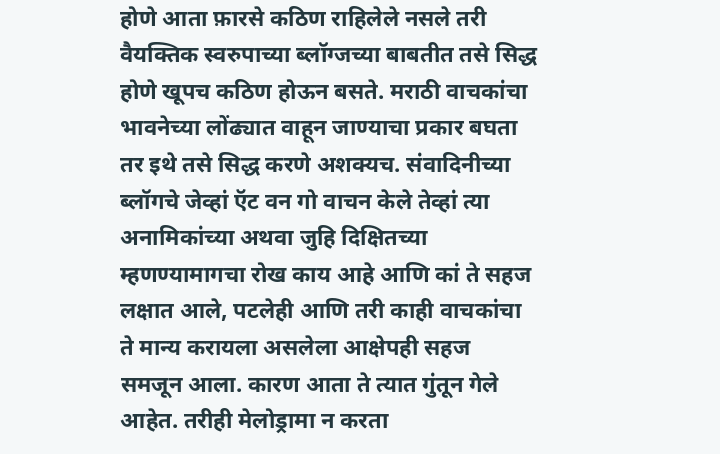होणे आता फ़ारसे कठिण राहिलेले नसले तरी वैयक्तिक स्वरुपाच्या ब्लॉग्जच्या बाबतीत तसे सिद्ध होणे खूपच कठिण होऊन बसते. मराठी वाचकांचा भावनेच्या लोंढ्यात वाहून जाण्याचा प्रकार बघता तर इथे तसे सिद्ध करणे अशक्यच. संवादिनीच्या ब्लॉगचे जेव्हां ऍट वन गो वाचन केले तेव्हां त्या अनामिकांच्या अथवा जुहि दिक्षितच्या म्हणण्यामागचा रोख काय आहे आणि कां ते सहज लक्षात आले, पटलेही आणि तरी काही वाचकांचा ते मान्य करायला असलेला आक्षेपही सहज समजून आला. कारण आता ते त्यात गुंतून गेले आहेत. तरीही मेलोड्रामा न करता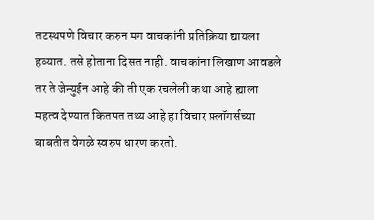तटस्थपणे विचार करुन मग वाचकांनी प्रतिक्रिया द्यायला हव्यात. तसे होताना दिसत नाही. वाचकांना लिखाण आवडले तर ते जेन्युईन आहे की ती एक रचलेली कथा आहे ह्याला महत्व देण्यात कितपत तथ्य आहे हा विचार फ़्लॉगर्सच्या बाबतीत वेगळे स्वरुप धारण करतो.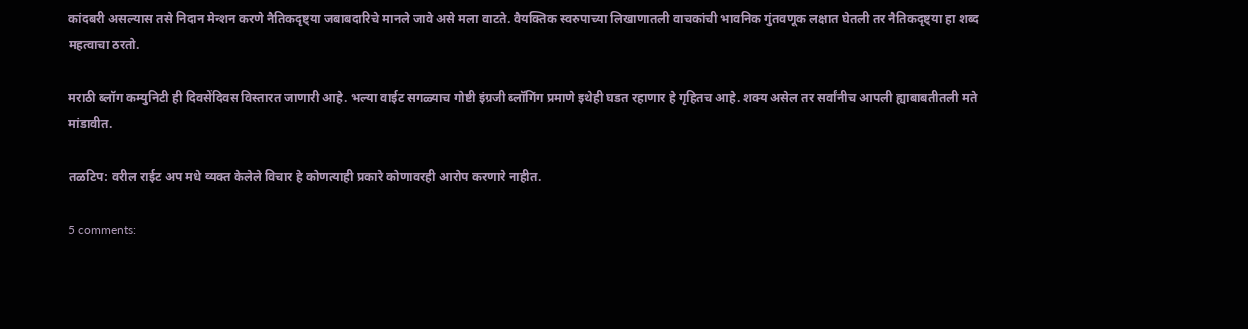कांदबरी असल्यास तसे निदान मेन्शन करणे नैतिकदृष्ट्या जबाबदारिचे मानले जावे असे मला वाटते. वैयक्तिक स्वरुपाच्या लिखाणातली वाचकांची भावनिक गुंतवणूक लक्षात घेतली तर नैतिकदृष्ट्या हा शब्द महत्वाचा ठरतो.

मराठी ब्लॉग कम्युनिटी ही दिवसेंदिवस विस्तारत जाणारी आहे. भल्या वाईट सगळ्याच गोष्टी इंग्रजी ब्लॉगिंग प्रमाणे इथेही घडत रहाणार हे गृहितच आहे. शक्य असेल तर सर्वांनीच आपली ह्याबाबतीतली मते मांडावीत.

तळटिप: वरील राईट अप मधे व्यक्त केलेले विचार हे कोणत्याही प्रकारे कोणावरही आरोप करणारे नाहीत.

5 comments: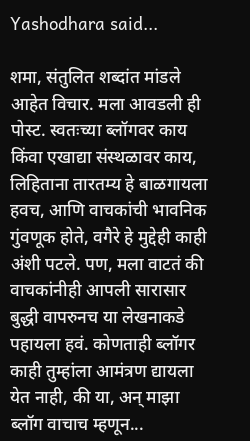Yashodhara said...

शमा, संतुलित शब्दांत मांडले आहेत विचार. मला आवडली ही पोस्ट. स्वतःच्या ब्लॉगवर काय किंवा एखाद्या संस्थळावर काय, लिहिताना तारतम्य हे बाळगायला हवच, आणि वाचकांची भावनिक गुंवणूक होते, वगैरे हे मुद्देही काही अंशी पटले. पण, मला वाटतं की वाचकांनीही आपली सारासार बुद्धी वापरुनच या लेखनाकडे पहायला हवं. कोणताही ब्लॉगर काही तुम्हांला आमंत्रण द्यायला येत नाही, की या, अन् माझा ब्लॉग वाचाच म्हणून...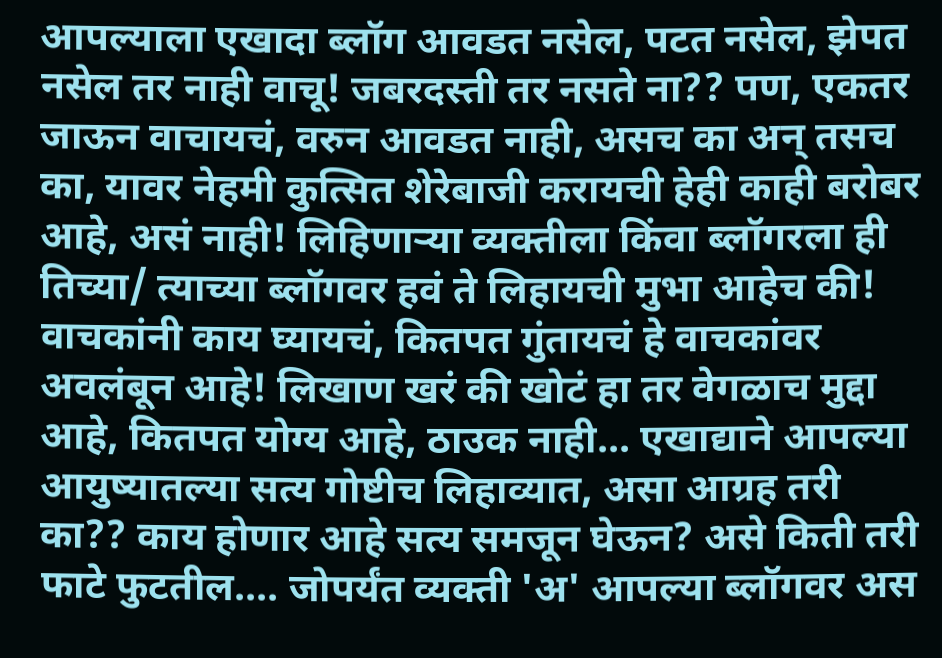आपल्याला एखादा ब्लॉग आवडत नसेल, पटत नसेल, झेपत नसेल तर नाही वाचू! जबरदस्ती तर नसते ना?? पण, एकतर जाऊन वाचायचं, वरुन आवडत नाही, असच का अन् तसच का, यावर नेहमी कुत्सित शेरेबाजी करायची हेही काही बरोबर आहे, असं नाही! लिहिणार्‍या व्यक्तीला किंवा ब्लॉगरला ही तिच्या/ त्याच्या ब्लॉगवर हवं ते लिहायची मुभा आहेच की! वाचकांनी काय घ्यायचं, कितपत गुंतायचं हे वाचकांवर अवलंबून आहे! लिखाण खरं की खोटं हा तर वेगळाच मुद्दा आहे, कितपत योग्य आहे, ठाउक नाही... एखाद्याने आपल्या आयुष्यातल्या सत्य गोष्टीच लिहाव्यात, असा आग्रह तरी का?? काय होणार आहे सत्य समजून घेऊन? असे किती तरी फाटे फुटतील.... जोपर्यंत व्यक्ती 'अ' आपल्या ब्लॉगवर अस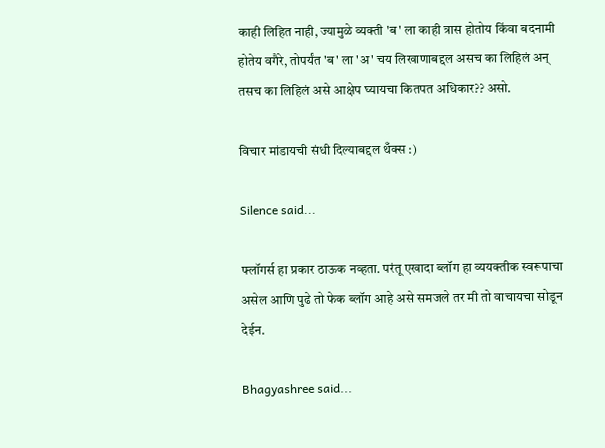काही लिहित नाही, ज्यामुळे व्यक्ती 'ब' ला काही त्रास होतोय किंवा बदनामी होतेय वगैरे, तोपर्यंत 'ब' ला 'अ' चय लिखाणाबद्दल असच का लिहिलं अन् तसच का लिहिलं असे आक्षेप घ्यायचा कितपत अधिकार?? असो.

विचार मांडायची संधी दिल्याबद्दल थँक्स :)

Silence said...

फ्लॉगर्स हा प्रकार ठाऊक नव्हता. परंतू एखादा ब्लॉग हा व्ययक्तीक स्वरूपाचा असेल आणि पुढे तो फेक ब्लॉग आहे असे समजले तर मी तो वाचायचा सोडून देईन.

Bhagyashree said...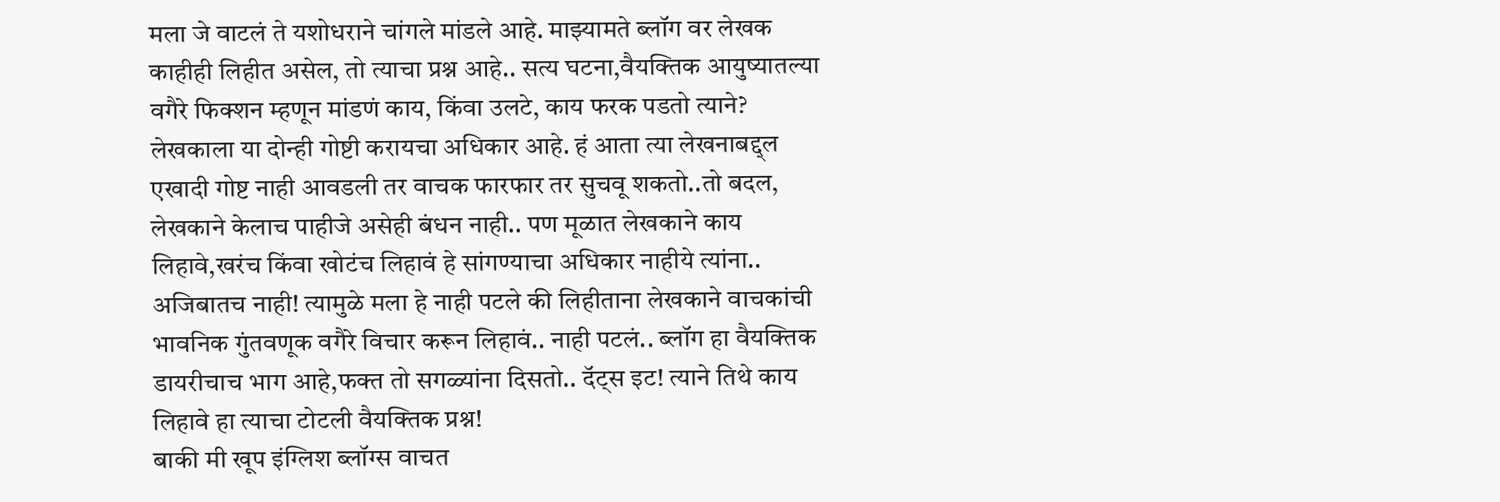मला जे वाटलं ते यशोधराने चांगले मांडले आहे. माझ्यामते ब्लॉग वर लेखक काहीही लिहीत असेल, तो त्याचा प्रश्न आहे.. सत्य घटना,वैयक्तिक आयुष्यातल्या वगैरे फिक्शन म्हणून मांडणं काय, किंवा उलटे, काय फरक पडतो त्याने? लेखकाला या दोन्ही गोष्टी करायचा अधिकार आहे. हं आता त्या लेखनाबद्द्ल एखादी गोष्ट नाही आवडली तर वाचक फारफार तर सुचवू शकतो..तो बदल, लेखकाने केलाच पाहीजे असेही बंधन नाही.. पण मूळात लेखकाने काय लिहावे,खरंच किंवा खोटंच लिहावं हे सांगण्याचा अधिकार नाहीये त्यांना.. अजिबातच नाही! त्यामुळे मला हे नाही पटले की लिहीताना लेखकाने वाचकांची भावनिक गुंतवणूक वगैरे विचार करून लिहावं.. नाही पटलं.. ब्लॉग हा वैयक्तिक डायरीचाच भाग आहे,फक्त तो सगळ्यांना दिसतो.. दॅट्स इट! त्याने तिथे काय लिहावे हा त्याचा टोटली वैयक्तिक प्रश्न!
बाकी मी खूप इंग्लिश ब्लॉग्स वाचत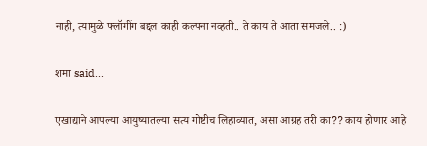नाही, त्यामुळे फ्लॉगींग बद्दल काही कल्पना नव्हती.. ते काय ते आता समजले.. :)

शमा said...

एखाद्याने आपल्या आयुष्यातल्या सत्य गोष्टीच लिहाव्यात, असा आग्रह तरी का?? काय होणार आहे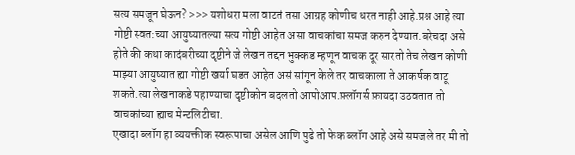सत्य समजून घेऊन? >>> यशोधरा मला वाटतं तसा आग्रह कोणीच धरत नाही आहे.प्रश्न आहे त्या गोष्टी स्वत:च्या आयुष्यातल्या सत्य गोष्टी आहेत असा वाचकांचा समज करुन देण्यात.बरेचदा असे होते की कथा कादंबरीच्या दृष्टीने जे लेखन तद्दन भुक्कड म्हणून वाचक दूर सारतो तेच लेखन कोणी माझ्या आयुष्यात ह्या गोष्टी खर्या घडत आहेत असं सांगून केले तर वाचकाला ते आकर्षक वाटू शकते.त्या लेखनाकडे पहाण्याचा दृष्टीकोन बदलतो आपोआप.फ़्लॉगर्स फ़ायदा उठवतात तो वाचकांच्या ह्याच मेन्टलिटीचा.
एखादा ब्लॉग हा व्ययक्तीक स्वरूपाचा असेल आणि पुढे तो फेक ब्लॉग आहे असे समजले तर मी तो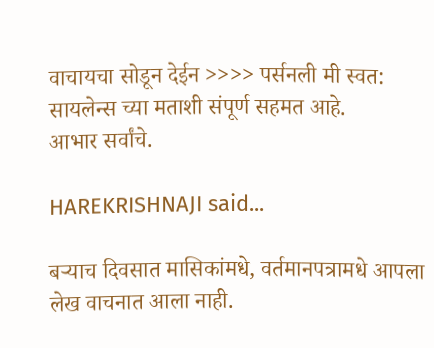वाचायचा सोडून देईन >>>> पर्सनली मी स्वत: सायलेन्स च्या मताशी संपूर्ण सहमत आहे.
आभार सर्वांचे.

HAREKRISHNAJI said...

बऱ्याच दिवसात मासिकांमधे, वर्तमानपत्रामधे आपला लेख वाचनात आला नाही.